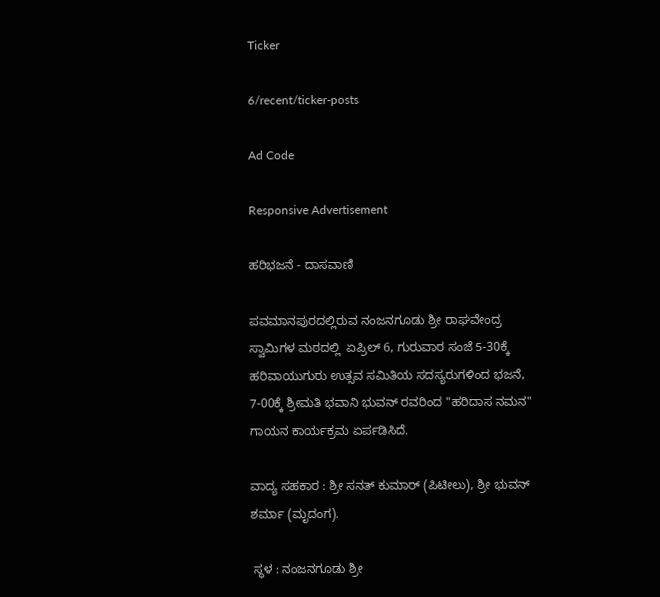Ticker

6/recent/ticker-posts

Ad Code

Responsive Advertisement

ಹರಿಭಜನೆ - ದಾಸವಾಣಿ

ಪವಮಾನಪುರದಲ್ಲಿರುವ ನಂಜನಗೂಡು ಶ್ರೀ ರಾಘವೇಂದ್ರ ಸ್ವಾಮಿಗಳ ಮಠದಲ್ಲಿ  ಏಪ್ರಿಲ್ 6, ಗುರುವಾರ ಸಂಜೆ 5-30ಕ್ಕೆ ಹರಿವಾಯುಗುರು ಉತ್ಸವ ಸಮಿತಿಯ ಸದಸ್ಯರುಗಳಿಂದ ಭಜನೆ, 7-00ಕ್ಕೆ ಶ್ರೀಮತಿ ಭವಾನಿ ಭುವನ್ ರವರಿಂದ "ಹರಿದಾಸ ನಮನ" ಗಾಯನ ಕಾರ್ಯಕ್ರಮ ಏರ್ಪಡಿಸಿದೆ.

ವಾದ್ಯ ಸಹಕಾರ : ಶ್ರೀ ಸನತ್ ಕುಮಾರ್ (ಪಿಟೀಲು), ಶ್ರೀ ಭುವನ್ ಶರ್ಮಾ (ಮೃದಂಗ).

 ಸ್ಥಳ : ನಂಜನಗೂಡು ಶ್ರೀ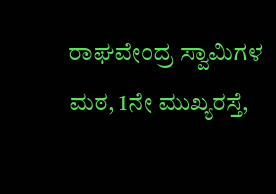ರಾಘವೇಂದ್ರ ಸ್ವಾಮಿಗಳ ಮಠ, 1ನೇ ಮುಖ್ಯರಸ್ತೆ,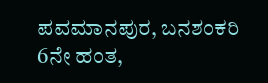ಪವಮಾನಪುರ, ಬನಶಂಕರಿ 6ನೇ ಹಂತ,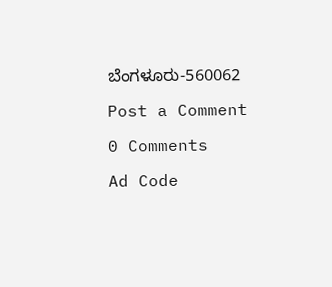ಬೆಂಗಳೂರು-560062

Post a Comment

0 Comments

Ad Code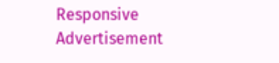Responsive Advertisement